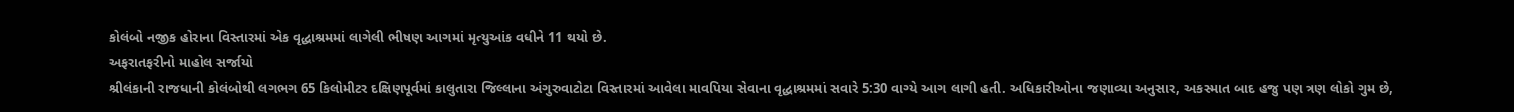કોલંબો નજીક હોરાના વિસ્તારમાં એક વૃદ્ધાશ્રમમાં લાગેલી ભીષણ આગમાં મૃત્યુઆંક વધીને 11 થયો છે.
અફરાતફરીનો માહોલ સર્જાયો
શ્રીલંકાની રાજધાની કોલંબોથી લગભગ 65 કિલોમીટર દક્ષિણપૂર્વમાં કાલુતારા જિલ્લાના અંગુરુવાટોટા વિસ્તારમાં આવેલા માવપિયા સેવાના વૃદ્ધાશ્રમમાં સવારે 5:30 વાગ્યે આગ લાગી હતી. અધિકારીઓના જણાવ્યા અનુસાર, અકસ્માત બાદ હજુ પણ ત્રણ લોકો ગુમ છે,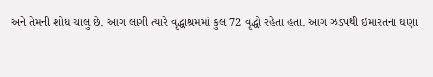અને તેમની શોધ ચાલુ છે. આગ લાગી ત્યારે વૃદ્ધાશ્રમમાં કુલ 72 વૃદ્ધો રહેતા હતા. આગ ઝડપથી ઇમારતના ઘણા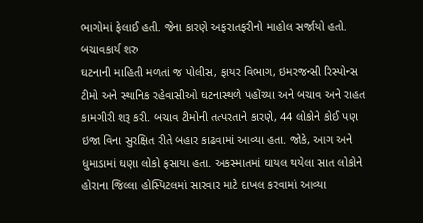ભાગોમાં ફેલાઈ હતી. જેના કારણે અફરાતફરીનો માહોલ સર્જાયો હતો.
બચાવકાર્ય શરુ
ઘટનાની માહિતી મળતાં જ પોલીસ, ફાયર વિભાગ, ઇમરજન્સી રિસ્પોન્સ ટીમો અને સ્થાનિક રહેવાસીઓ ઘટનાસ્થળે પહોંચ્યા અને બચાવ અને રાહત કામગીરી શરૂ કરી. બચાવ ટીમોની તત્પરતાને કારણે, 44 લોકોને કોઈ પણ ઇજા વિના સુરક્ષિત રીતે બહાર કાઢવામાં આવ્યા હતા. જોકે, આગ અને ધુમાડામાં ઘણા લોકો ફસાયા હતા. અકસ્માતમાં ઘાયલ થયેલા સાત લોકોને હોરાના જિલ્લા હોસ્પિટલમાં સારવાર માટે દાખલ કરવામાં આવ્યા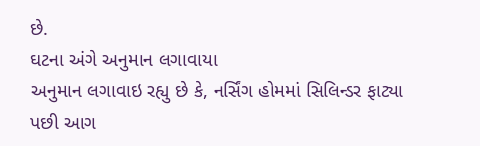છે.
ઘટના અંગે અનુમાન લગાવાયા
અનુમાન લગાવાઇ રહ્યુ છે કે, નર્સિંગ હોમમાં સિલિન્ડર ફાટ્યા પછી આગ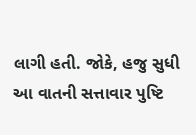લાગી હતી. જોકે, હજુ સુધી આ વાતની સત્તાવાર પુષ્ટિ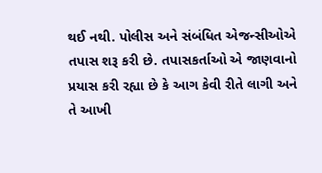થઈ નથી. પોલીસ અને સંબંધિત એજન્સીઓએ તપાસ શરૂ કરી છે. તપાસકર્તાઓ એ જાણવાનો પ્રયાસ કરી રહ્યા છે કે આગ કેવી રીતે લાગી અને તે આખી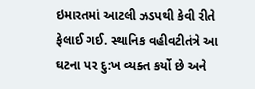ઇમારતમાં આટલી ઝડપથી કેવી રીતે ફેલાઈ ગઈ. સ્થાનિક વહીવટીતંત્રે આ ઘટના પર દુ:ખ વ્યક્ત કર્યો છે અને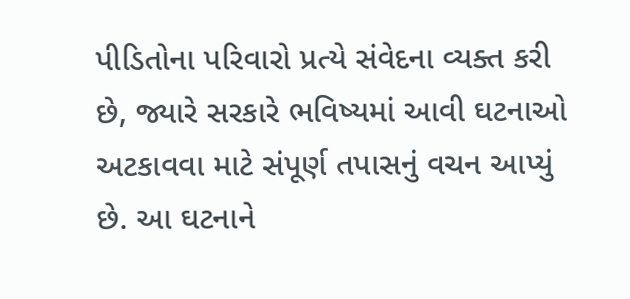પીડિતોના પરિવારો પ્રત્યે સંવેદના વ્યક્ત કરી છે, જ્યારે સરકારે ભવિષ્યમાં આવી ઘટનાઓ અટકાવવા માટે સંપૂર્ણ તપાસનું વચન આપ્યું છે. આ ઘટનાને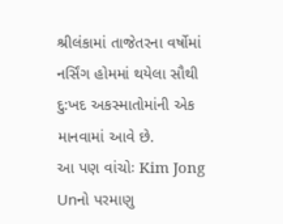શ્રીલંકામાં તાજેતરના વર્ષોમાં નર્સિંગ હોમમાં થયેલા સૌથી દુ:ખદ અકસ્માતોમાંની એક માનવામાં આવે છે.
આ પણ વાંચોઃ Kim Jong Unનો પરમાણુ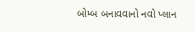બોમ્બ બનાવવાનો નવો પ્લાન